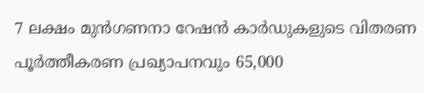7 ലക്ഷം മുൻഗണനാ റേഷൻ കാർഡുകളുടെ വിതരണ പൂർത്തീകരണ പ്രഖ്യാപനവും 65,000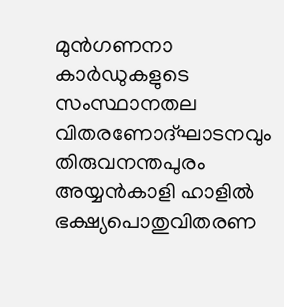മുൻഗണനാ കാർഡുകളുടെ സംസ്ഥാനതല വിതരണോദ്ഘാടനവും തിരുവനന്തപുരം അയ്യൻകാളി ഹാളിൽ ഭക്ഷ്യപൊതുവിതരണ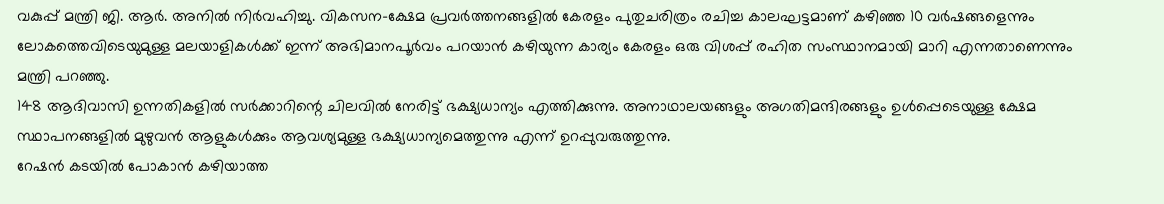വകുപ്പ് മന്ത്രി ജി. ആർ. അനിൽ നിർവഹിച്ചു. വികസന-ക്ഷേമ പ്രവർത്തനങ്ങളിൽ കേരളം പുതുചരിത്രം രചിച്ച കാലഘട്ടമാണ് കഴിഞ്ഞ 10 വർഷങ്ങളെന്നും ലോകത്തെവിടെയുമുള്ള മലയാളികൾക്ക് ഇന്ന് അഭിമാനപൂർവം പറയാൻ കഴിയുന്ന കാര്യം കേരളം ഒരു വിശപ്പ് രഹിത സംസ്ഥാനമായി മാറി എന്നതാണെന്നും മന്ത്രി പറഞ്ഞു.
148 ആദിവാസി ഉന്നതികളിൽ സർക്കാറിന്റെ ചിലവിൽ നേരിട്ട് ഭക്ഷ്യധാന്യം എത്തിക്കുന്നു. അനാഥാലയങ്ങളും അഗതിമന്ദിരങ്ങളും ഉൾപ്പെടെയുള്ള ക്ഷേമ സ്ഥാപനങ്ങളിൽ മുഴുവൻ ആളുകൾക്കും ആവശ്യമുള്ള ഭക്ഷ്യധാന്യമെത്തുന്നു എന്ന് ഉറപ്പുവരുത്തുന്നു.
റേഷൻ കടയിൽ പോകാൻ കഴിയാത്ത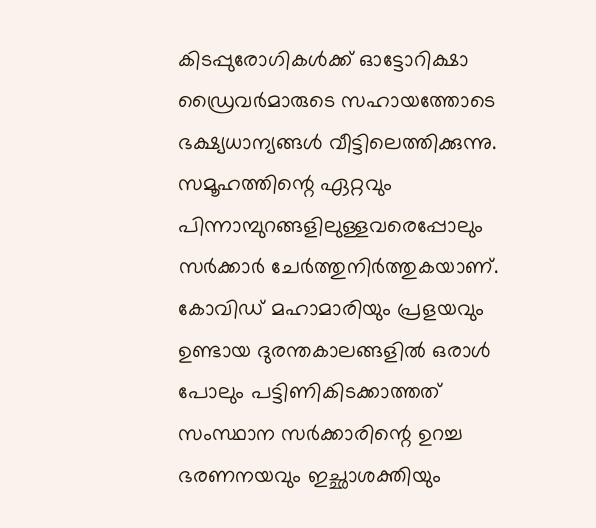കിടപ്പുരോഗികൾക്ക് ഓട്ടോറിക്ഷാ ഡ്രൈവർമാരുടെ സഹായത്തോടെ ഭക്ഷ്യധാന്യങ്ങൾ വീട്ടിലെത്തിക്കുന്നു. സമൂഹത്തിന്റെ ഏറ്റവും പിന്നാമ്പുറങ്ങളിലുള്ളവരെപ്പോലും സർക്കാർ ചേർത്തുനിർത്തുകയാണ്. കോവിഡ് മഹാമാരിയും പ്രളയവും ഉണ്ടായ ദുരന്തകാലങ്ങളിൽ ഒരാൾ പോലും പട്ടിണികിടക്കാത്തത് സംസ്ഥാന സർക്കാരിന്റെ ഉറച്ച ഭരണനയവും ഇച്ഛാശക്തിയും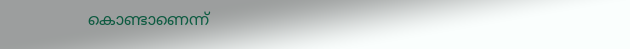കൊണ്ടാണെന്ന്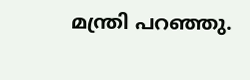മന്ത്രി പറഞ്ഞു.